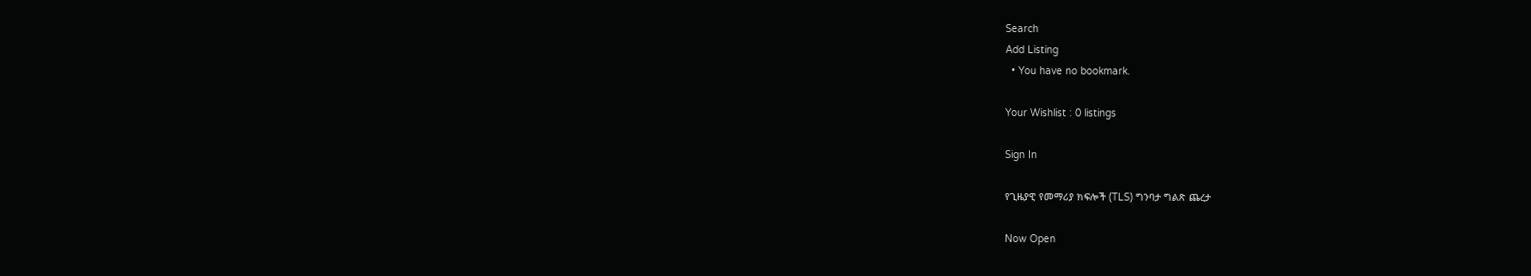Search
Add Listing
  • You have no bookmark.

Your Wishlist : 0 listings

Sign In

የጊዜያዊ የመማሪያ ክፍሎች (TLS) ግንባታ ግልጽ ጨረታ

Now Open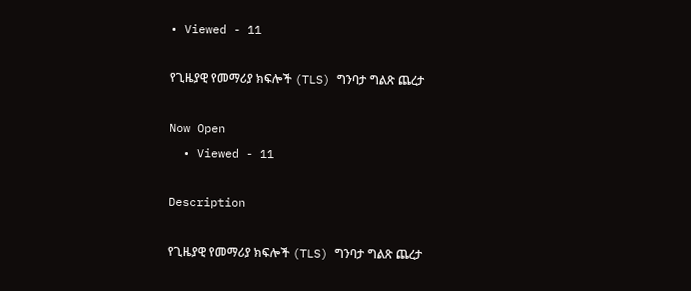• Viewed - 11

የጊዜያዊ የመማሪያ ክፍሎች (TLS) ግንባታ ግልጽ ጨረታ

Now Open
  • Viewed - 11

Description

የጊዜያዊ የመማሪያ ክፍሎች (TLS) ግንባታ ግልጽ ጨረታ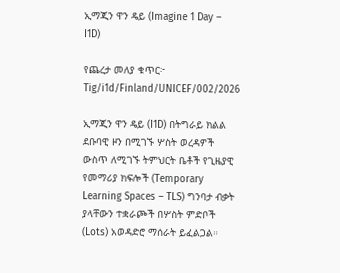ኢማጂን ዋን ዴይ (Imagine 1 Day – I1D)

የጨረታ መለያ ቁጥር፦ Tig/i1d/Finland/UNICEF/002/2026

ኢማጂን ዋን ዴይ (I1D) በትግራይ ክልል ደቡባዊ ዞን በሚገኙ ሦስት ወረዳዎች ውስጥ ለሚገኙ ትምህርት ቤቶች የጊዜያዊ የመማሪያ ክፍሎች (Temporary Learning Spaces – TLS) ግንባታ ብቃት ያላቸውን ተቋራጮች በሦስት ምድቦች (Lots) አወዳድሮ ማሰራት ይፈልጋል።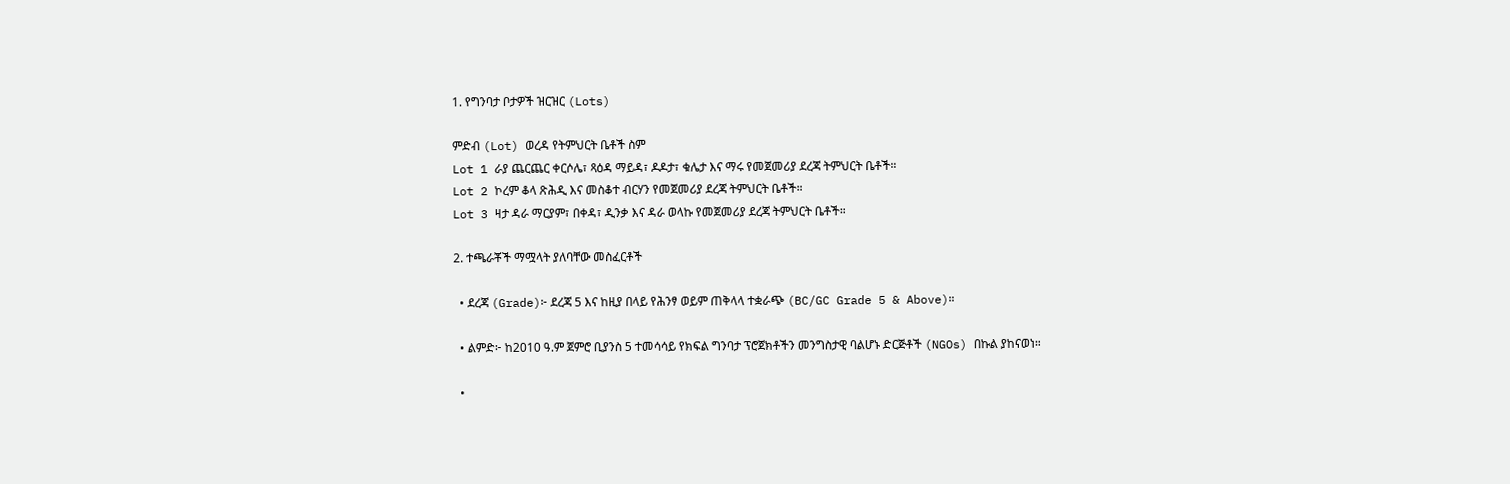1. የግንባታ ቦታዎች ዝርዝር (Lots)

ምድብ (Lot) ወረዳ የትምህርት ቤቶች ስም
Lot 1 ራያ ጨርጨር ቀርሶሌ፣ ጻዕዳ ማይዳ፣ ዶዶታ፣ ቁሌታ እና ማሩ የመጀመሪያ ደረጃ ትምህርት ቤቶች።
Lot 2 ኮረም ቆላ ጽሕዲ እና መስቆተ ብርሃን የመጀመሪያ ደረጃ ትምህርት ቤቶች።
Lot 3 ዛታ ዳራ ማርያም፣ በቀዳ፣ ዲንቃ እና ዳራ ወላኩ የመጀመሪያ ደረጃ ትምህርት ቤቶች።

2. ተጫራቾች ማሟላት ያለባቸው መስፈርቶች

  • ደረጃ (Grade)፦ ደረጃ 5 እና ከዚያ በላይ የሕንፃ ወይም ጠቅላላ ተቋራጭ (BC/GC Grade 5 & Above)።

  • ልምድ፦ ከ2010 ዓ.ም ጀምሮ ቢያንስ 5 ተመሳሳይ የክፍል ግንባታ ፕሮጀክቶችን መንግስታዊ ባልሆኑ ድርጅቶች (NGOs) በኩል ያከናወነ።

  •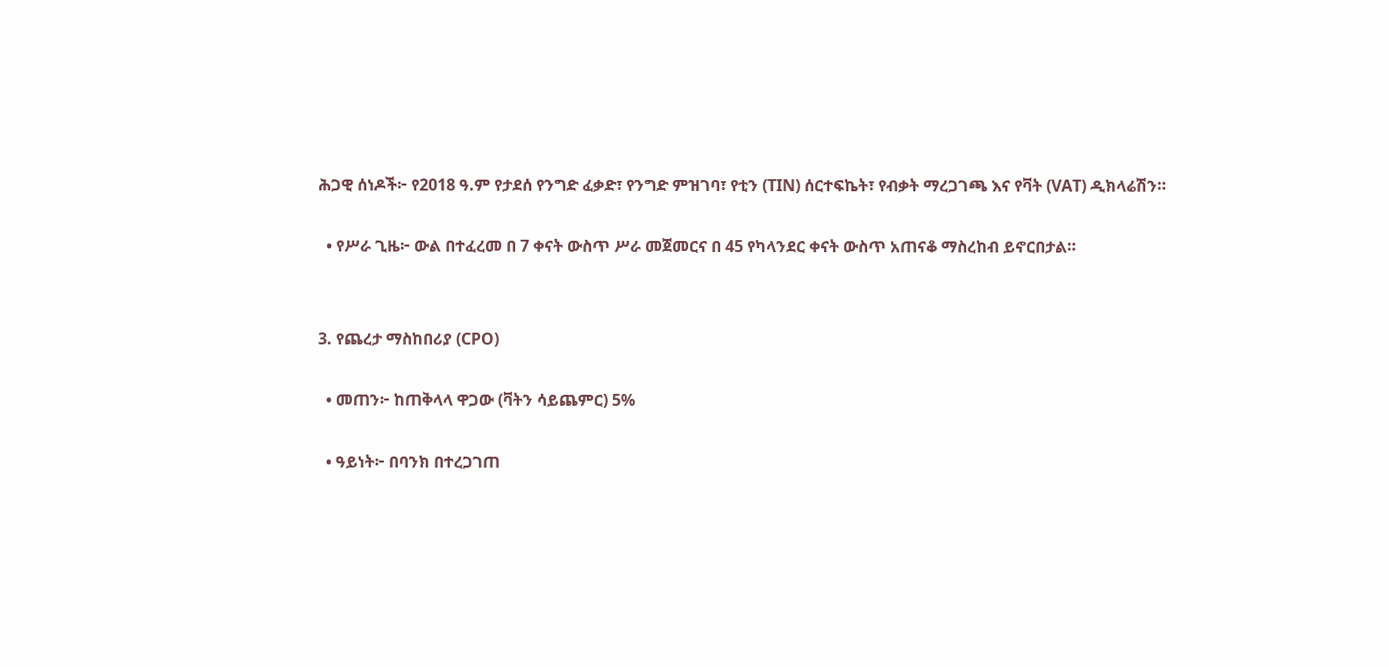ሕጋዊ ሰነዶች፦ የ2018 ዓ.ም የታደሰ የንግድ ፈቃድ፣ የንግድ ምዝገባ፣ የቲን (TIN) ሰርተፍኬት፣ የብቃት ማረጋገጫ እና የቫት (VAT) ዲክላሬሽን።

  • የሥራ ጊዜ፦ ውል በተፈረመ በ 7 ቀናት ውስጥ ሥራ መጀመርና በ 45 የካላንደር ቀናት ውስጥ አጠናቆ ማስረከብ ይኖርበታል።


3. የጨረታ ማስከበሪያ (CPO)

  • መጠን፦ ከጠቅላላ ዋጋው (ቫትን ሳይጨምር) 5%

  • ዓይነት፦ በባንክ በተረጋገጠ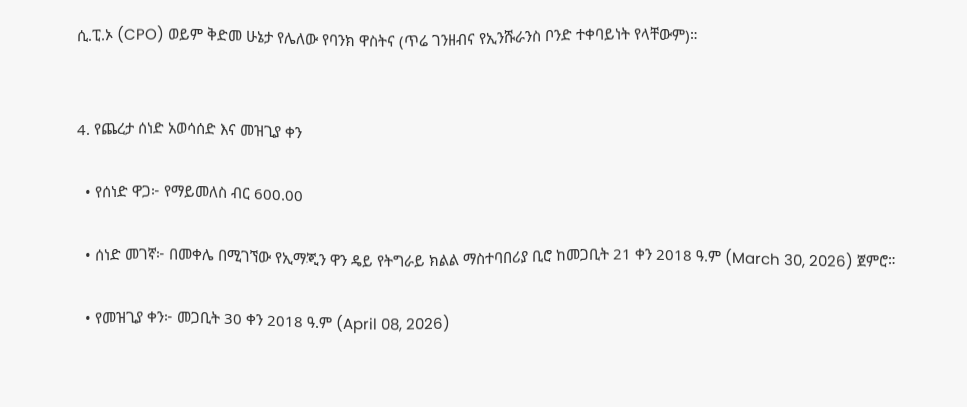ሲ.ፒ.ኦ (CPO) ወይም ቅድመ ሁኔታ የሌለው የባንክ ዋስትና (ጥሬ ገንዘብና የኢንሹራንስ ቦንድ ተቀባይነት የላቸውም)።


4. የጨረታ ሰነድ አወሳሰድ እና መዝጊያ ቀን

  • የሰነድ ዋጋ፦ የማይመለስ ብር 600.00

  • ሰነድ መገኛ፦ በመቀሌ በሚገኘው የኢማጂን ዋን ዴይ የትግራይ ክልል ማስተባበሪያ ቢሮ ከመጋቢት 21 ቀን 2018 ዓ.ም (March 30, 2026) ጀምሮ።

  • የመዝጊያ ቀን፦ መጋቢት 30 ቀን 2018 ዓ.ም (April 08, 2026)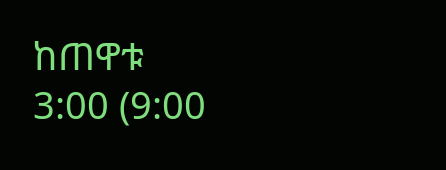ከጠዋቱ 3:00 (9:00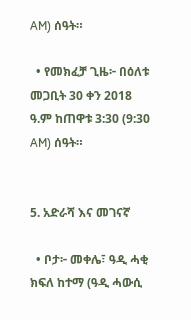AM) ሰዓት።

  • የመክፈቻ ጊዜ፦ በዕለቱ መጋቢት 30 ቀን 2018 ዓ.ም ከጠዋቱ 3:30 (9:30 AM) ሰዓት።


5. አድራሻ እና መገናኛ

  • ቦታ፦ መቀሌ፣ ዓዲ ሓቂ ክፍለ ከተማ (ዓዲ ሓውሲ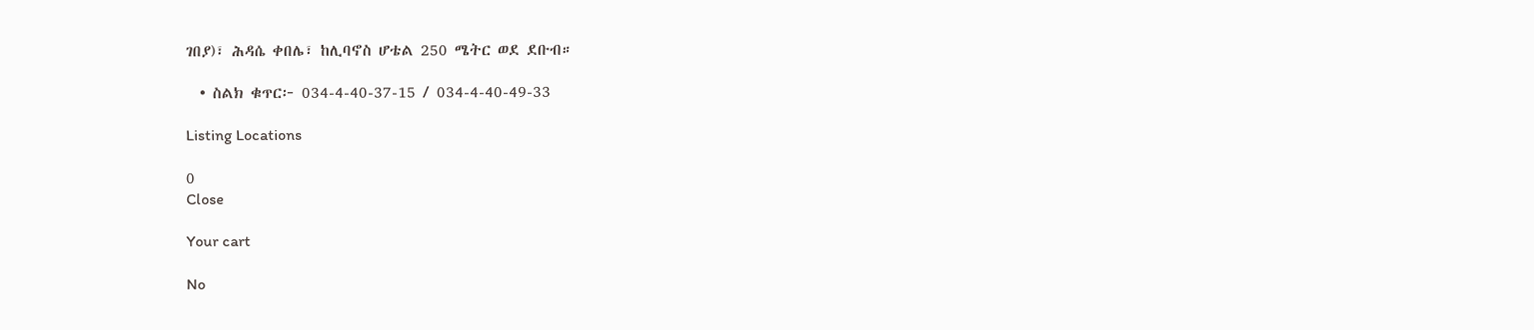ገበያ)፣ ሕዳሴ ቀበሌ፣ ከሊባኖስ ሆቴል 250 ሜትር ወደ ደቡብ።

  • ስልክ ቁጥር፦ 034-4-40-37-15 / 034-4-40-49-33

Listing Locations

0
Close

Your cart

No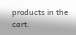products in the cart.